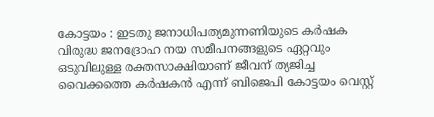കോട്ടയം : ഇടതു ജനാധിപത്യമുന്നണിയുടെ കർഷക വിരുദ്ധ ജനദ്രോഹ നയ സമീപനങ്ങളുടെ ഏറ്റവും ഒടുവിലുള്ള രക്തസാക്ഷിയാണ് ജീവന് ത്യജിച്ച വൈക്കത്തെ കർഷകൻ എന്ന് ബിജെപി കോട്ടയം വെസ്റ്റ്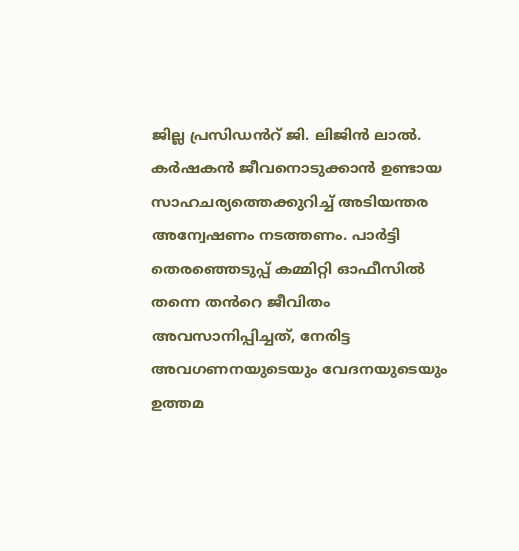ജില്ല പ്രസിഡൻറ് ജി. ലിജിൻ ലാൽ.
കർഷകൻ ജീവനൊടുക്കാൻ ഉണ്ടായ സാഹചര്യത്തെക്കുറിച്ച് അടിയന്തര അന്വേഷണം നടത്തണം. പാർട്ടി തെരഞ്ഞെടുപ്പ് കമ്മിറ്റി ഓഫീസിൽ തന്നെ തൻറെ ജീവിതം അവസാനിപ്പിച്ചത്, നേരിട്ട അവഗണനയുടെയും വേദനയുടെയും ഉത്തമ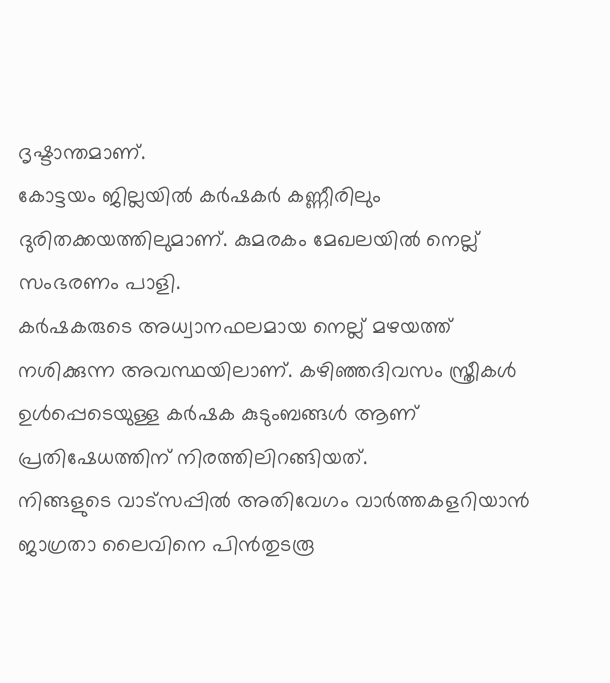ദൃഷ്ടാന്തമാണ്.
കോട്ടയം ജില്ലയിൽ കർഷകർ കണ്ണീരിലും ദുരിതക്കയത്തിലുമാണ്. കുമരകം മേഖലയിൽ നെല്ല് സംഭരണം പാളി.
കർഷകരുടെ അധ്വാനഫലമായ നെല്ല് മഴയത്ത് നശിക്കുന്ന അവസ്ഥയിലാണ്. കഴിഞ്ഞദിവസം സ്ത്രീകൾ ഉൾപ്പെടെയുള്ള കർഷക കുടുംബങ്ങൾ ആണ് പ്രതിഷേധത്തിന് നിരത്തിലിറങ്ങിയത്.
നിങ്ങളുടെ വാട്സപ്പിൽ അതിവേഗം വാർത്തകളറിയാൻ ജാഗ്രതാ ലൈവിനെ പിൻതുടരൂ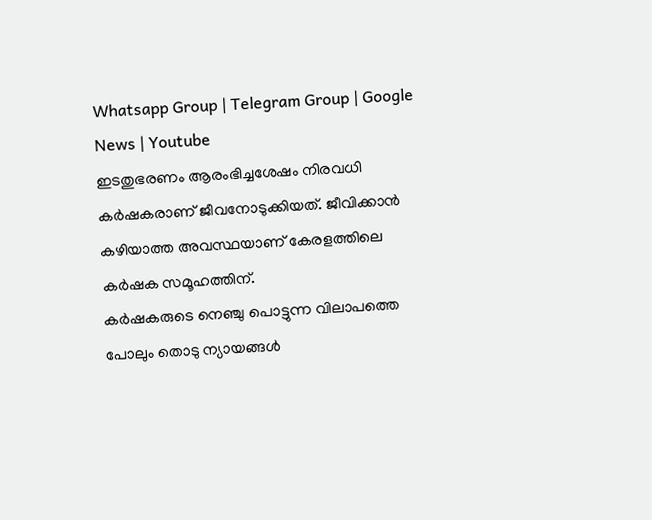Whatsapp Group | Telegram Group | Google News | Youtube
ഇടതുഭരണം ആരംഭിച്ചശേഷം നിരവധി കർഷകരാണ് ജീവനോടുക്കിയത്. ജീവിക്കാൻ കഴിയാത്ത അവസ്ഥയാണ് കേരളത്തിലെ കർഷക സമൂഹത്തിന്.
കർഷകരുടെ നെഞ്ചു പൊട്ടുന്ന വിലാപത്തെ പോലും തൊടു ന്യായങ്ങൾ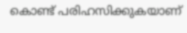കൊണ്ട് പരിഹസിക്കുകയാണ്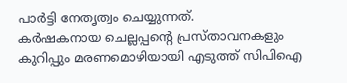പാർട്ടി നേതൃത്വം ചെയ്യുന്നത്.
കർഷകനായ ചെല്ലപ്പന്റെ പ്രസ്താവനകളും കുറിപ്പും മരണമൊഴിയായി എടുത്ത് സിപിഐ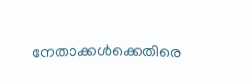നേതാക്കൾക്കെതിരെ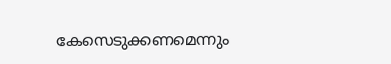കേസെടുക്കണമെന്നും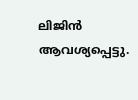ലിജിൻ ആവശ്യപ്പെട്ടു.